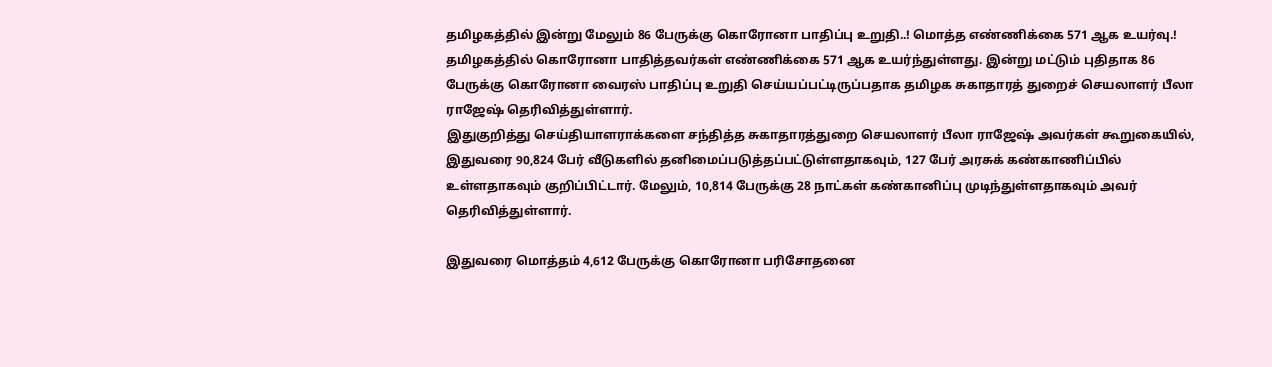தமிழகத்தில் இன்று மேலும் 86 பேருக்கு கொரோனா பாதிப்பு உறுதி..! மொத்த எண்ணிக்கை 571 ஆக உயர்வு.!
தமிழகத்தில் கொரோனா பாதித்தவர்கள் எண்ணிக்கை 571 ஆக உயர்ந்துள்ளது. இன்று மட்டும் புதிதாக 86 பேருக்கு கொரோனா வைரஸ் பாதிப்பு உறுதி செய்யப்பட்டிருப்பதாக தமிழக சுகாதாரத் துறைச் செயலாளர் பீலா ராஜேஷ் தெரிவித்துள்ளார்.
இதுகுறித்து செய்தியாளராக்களை சந்தித்த சுகாதாரத்துறை செயலாளர் பீலா ராஜேஷ் அவர்கள் கூறுகையில், இதுவரை 90,824 பேர் வீடுகளில் தனிமைப்படுத்தப்பட்டுள்ளதாகவும், 127 பேர் அரசுக் கண்காணிப்பில் உள்ளதாகவும் குறிப்பிட்டார். மேலும், 10,814 பேருக்கு 28 நாட்கள் கண்கானிப்பு முடிந்துள்ளதாகவும் அவர் தெரிவித்துள்ளார்.

இதுவரை மொத்தம் 4,612 பேருக்கு கொரோனா பரிசோதனை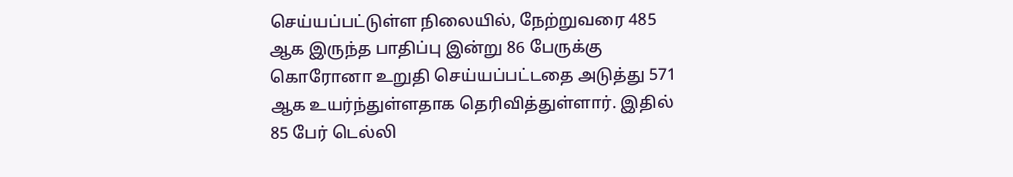செய்யப்பட்டுள்ள நிலையில், நேற்றுவரை 485 ஆக இருந்த பாதிப்பு இன்று 86 பேருக்கு கொரோனா உறுதி செய்யப்பட்டதை அடுத்து 571 ஆக உயர்ந்துள்ளதாக தெரிவித்துள்ளார். இதில் 85 பேர் டெல்லி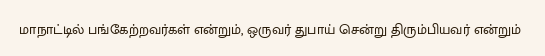மாநாட்டில் பங்கேற்றவர்கள் என்றும், ஒருவர் துபாய் சென்று திரும்பியவர் என்றும்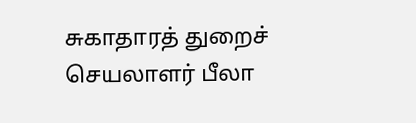சுகாதாரத் துறைச் செயலாளர் பீலா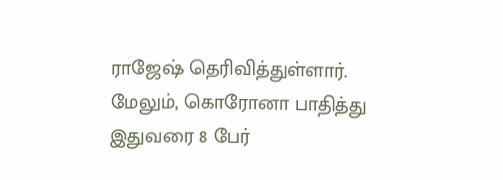ராஜேஷ் தெரிவித்துள்ளார்.
மேலும், கொரோனா பாதித்து இதுவரை 8 பேர்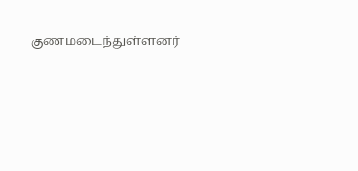குணமடைந்துள்ளனர்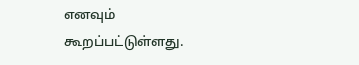எனவும் கூறப்பட்டுள்ளது.